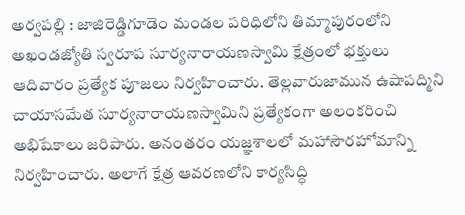అర్వపల్లి : జాజిరెడ్డిగూడెం మండల పరిధిలోని తిమ్మాపురంలోని అఖండజ్యోతి స్వరూప సూర్యనారాయణస్వామి క్షేత్రంలో భక్తులు ఆదివారం ప్రత్యేక పూజలు నిర్వహించారు. తెల్లవారుజామున ఉషాపద్మిని చాయాసమేత సూర్యనారాయణస్వామిని ప్రత్యేకంగా అలంకరించి అభిషేకాలు జరిపారు. అనంతరం యజ్ఞశాలలో మహాసౌరహోమాన్ని నిర్వహించారు. అలాగే క్షేత్ర ఆవరణలోని కార్యసిద్ధి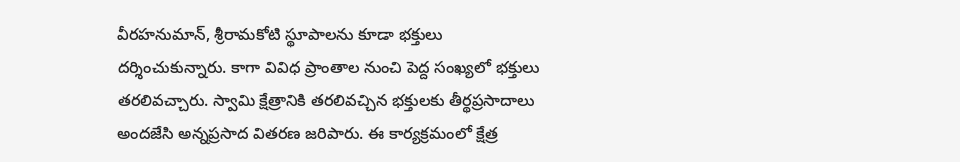వీరహనుమాన్, శ్రీరామకోటి స్థూపాలను కూడా భక్తులు దర్శించుకున్నారు. కాగా వివిధ ప్రాంతాల నుంచి పెద్ద సంఖ్యలో భక్తులు తరలివచ్చారు. స్వామి క్షేత్రానికి తరలివచ్చిన భక్తులకు తీర్థప్రసాదాలు అందజేసి అన్నప్రసాద వితరణ జరిపారు. ఈ కార్యక్రమంలో క్షేత్ర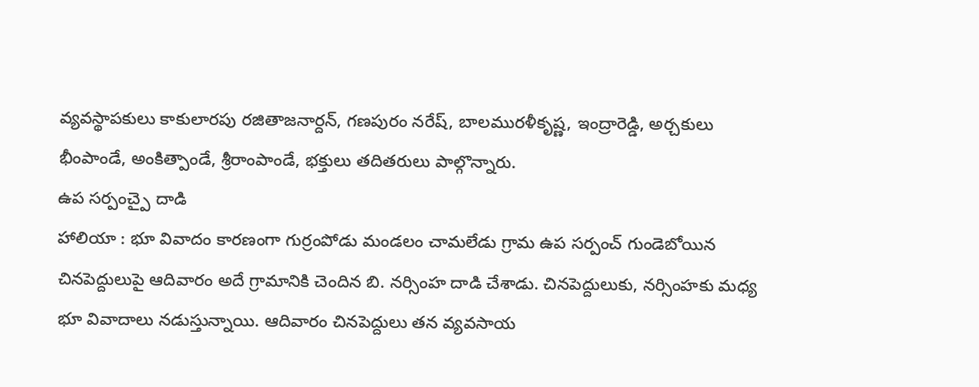వ్యవస్థాపకులు కాకులారపు రజితాజనార్దన్, గణపురం నరేష్, బాలమురళీకృష్ణ, ఇంద్రారెడ్డి, అర్చకులు భీంపాండే, అంకిత్పాండే, శ్రీరాంపాండే, భక్తులు తదితరులు పాల్గొన్నారు.
ఉప సర్పంచ్పై దాడి
హాలియా : భూ వివాదం కారణంగా గుర్రంపోడు మండలం చామలేడు గ్రామ ఉప సర్పంచ్ గుండెబోయిన చినపెద్దులుపై ఆదివారం అదే గ్రామానికి చెందిన బి. నర్సింహ దాడి చేశాడు. చినపెద్దులుకు, నర్సింహకు మధ్య భూ వివాదాలు నడుస్తున్నాయి. ఆదివారం చినపెద్దులు తన వ్యవసాయ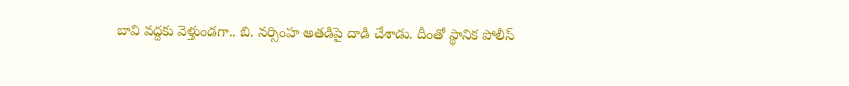బావి వద్దకు వెళ్తుండగా.. బి. నర్సింహ అతడిపై దాడి చేశాడు. దీంతో స్థానిక పోలీస్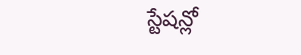స్టేషన్లో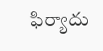ఫిర్యాదు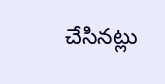చేసినట్లు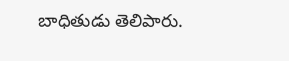బాధితుడు తెలిపారు.